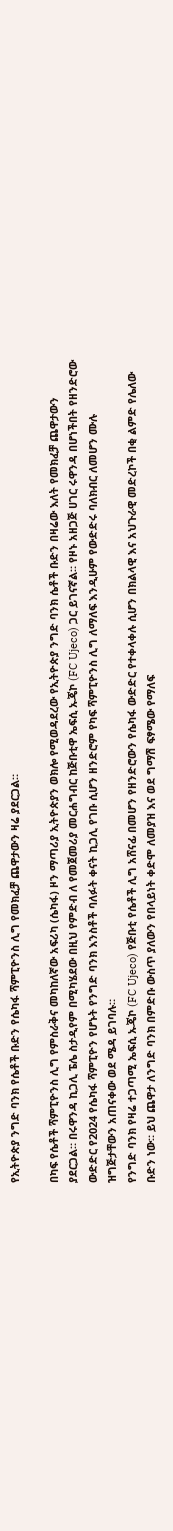የኢትዮጵያ ንግድ ባንክ የሴቶች ቡድን የሴካፋ ሻምፒዮንስ ሊግ የመክፈቻ ጨዋታውን ዛሬ ያደርጋል።

በካፍ የሴቶች ሻምፒዮንስ ሊግ የምስራቅና መካከለኛው አፍሪካ (ሴካፋ) ዞን ማጣሪያ ኢትዮጵያን ወክሎ የሚወዳደረው የኢትዮጵያ ንግድ ባንክ ሴቶች ቡድን በዛሬው እለት የመክፈቻ ጨዋታውን ያደርጋል። በሩዋንዳ ኪጋሊ ፔሌ ስታዲየም በሚካሄደው በዚህ የምድብ ለ የመጀመሪያ መርሐግብር ከጅቡቲዋ ኤፍሲ ኡጄኮ (FC Ujeco) ጋር ይገናኛል። የዞኑ አዘጋጅ ሀገር ሩዋንዳ በሆነችበት የዘንድሮው ውድድር የ2024 የሴካፋ ሻምፒዮን የሆኑት የንግድ ባንክ እንስቶች ባለፉት ቀናት ኪጋሊ የገቡ ሲሆን ዘንድሮም የካፍ ሻምፒዮንስ ሊግ ለማለፍ እንዲሁም የውድድሩ ባለክብር ለመሆን ሙሉ ዝግጅታቸውን አጠናቀው ወደ ሜዳ ይገባሉ።
የንግድ ባንክ የዛሬ ተጋጣሚ ኤፍሲ ኡጄኮ (FC Ujeco) የጅቡቲ የሴቶች ሊግ አሸናፊ በመሆን የዘንድሮውን የሴካፋ ውድድር የተቀላቀሉ ሲሆን በክልላዊ እና አህጉራዊ መድረኮች በቂ ልምድ የሌለው ቡድን ነው። ይህ ጨዋታ ለንግድ ባንክ በምድቡ ውስጥ ያለውን የበላይነት ቀድሞ ለመያዝ እና ወደ ግማሽ ፍፃሜው የማለፍ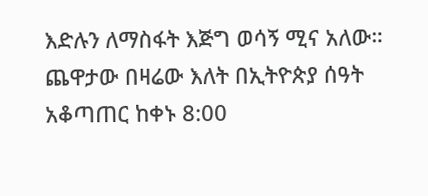እድሉን ለማስፋት እጅግ ወሳኝ ሚና አለው።
ጨዋታው በዛሬው እለት በኢትዮጵያ ሰዓት አቆጣጠር ከቀኑ 8:00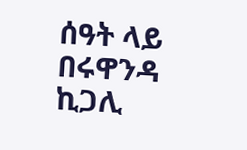ሰዓት ላይ በሩዋንዳ ኪጋሊ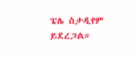ፔሌ ስታዲየም ይደረጋል።